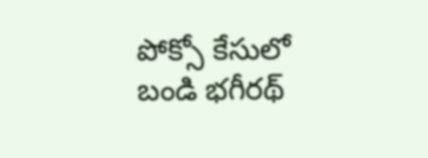పోక్సో కేసులో బండి భగీరథ్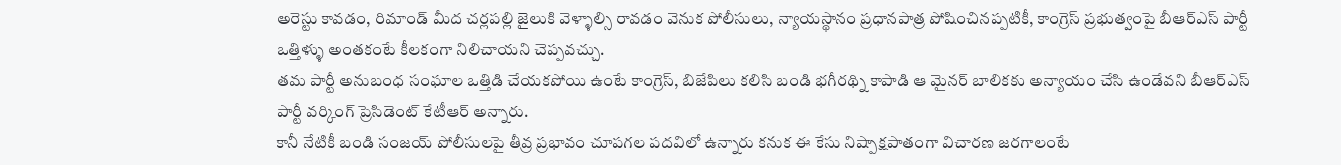అరెస్టు కావడం, రిమాండ్ మీద చర్లపల్లి జైలుకి వెళ్ళాల్సి రావడం వెనుక పోలీసులు, న్యాయస్థానం ప్రధానపాత్ర పోషించినప్పటికీ, కాంగ్రెస్ ప్రభుత్వంపై బీఆర్ఎస్ పార్టీ ఒత్తిళ్ళు అంతకంటే కీలకంగా నిలిచాయని చెప్పవచ్చు.
తమ పార్టీ అనుబంధ సంఘాల ఒత్తిడి చేయకపోయి ఉంటే కాంగ్రెస్, బిజేపిలు కలిసి బండి భగీరథ్ని కాపాడి ఆ మైనర్ బాలికకు అన్యాయం చేసి ఉండేవని బీఆర్ఎస్ పార్టీ వర్కింగ్ ప్రెసిడెంట్ కేటీఆర్ అన్నారు.
కానీ నేటికీ బండి సంజయ్ పోలీసులపై తీవ్ర ప్రభావం చూపగల పదవిలో ఉన్నారు కనుక ఈ కేసు నిష్పాక్షపాతంగా విచారణ జరగాలంటే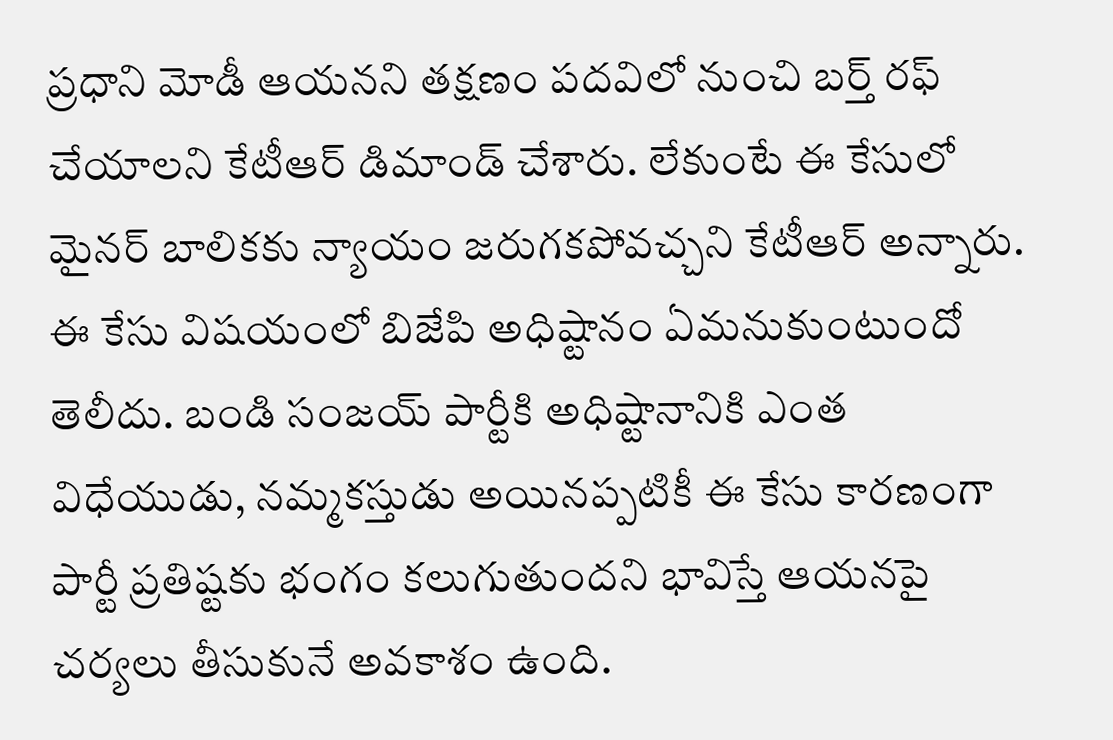ప్రధాని మోడీ ఆయనని తక్షణం పదవిలో నుంచి బర్త్ రఫ్ చేయాలని కేటీఆర్ డిమాండ్ చేశారు. లేకుంటే ఈ కేసులో మైనర్ బాలికకు న్యాయం జరుగకపోవచ్చని కేటీఆర్ అన్నారు.
ఈ కేసు విషయంలో బిజేపి అధిష్టానం ఏమనుకుంటుందో తెలీదు. బండి సంజయ్ పార్టీకి అధిష్టానానికి ఎంత విధేయుడు, నమ్మకస్తుడు అయినప్పటికీ ఈ కేసు కారణంగా పార్టీ ప్రతిష్టకు భంగం కలుగుతుందని భావిస్తే ఆయనపై చర్యలు తీసుకునే అవకాశం ఉంది.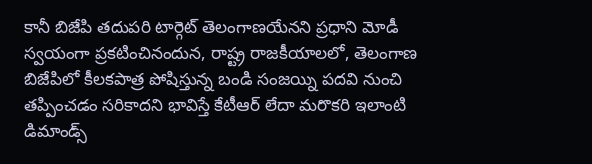కానీ బిజేపి తదుపరి టార్గెట్ తెలంగాణయేనని ప్రధాని మోడీ స్వయంగా ప్రకటించినందున, రాష్ట్ర రాజకీయాలలో, తెలంగాణ బిజేపిలో కీలకపాత్ర పోషిస్తున్న బండి సంజయ్ని పదవి నుంచి తప్పించడం సరికాదని భావిస్తే కేటీఆర్ లేదా మరొకరి ఇలాంటి డిమాండ్స్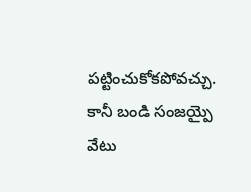పట్టించుకోకపోవచ్చు. కానీ బండి సంజయ్పై వేటు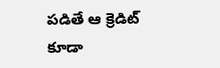పడితే ఆ క్రెడిట్ కూడా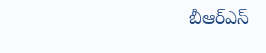బీఆర్ఎస్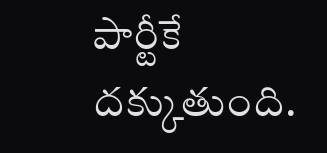పార్టీకే దక్కుతుంది.